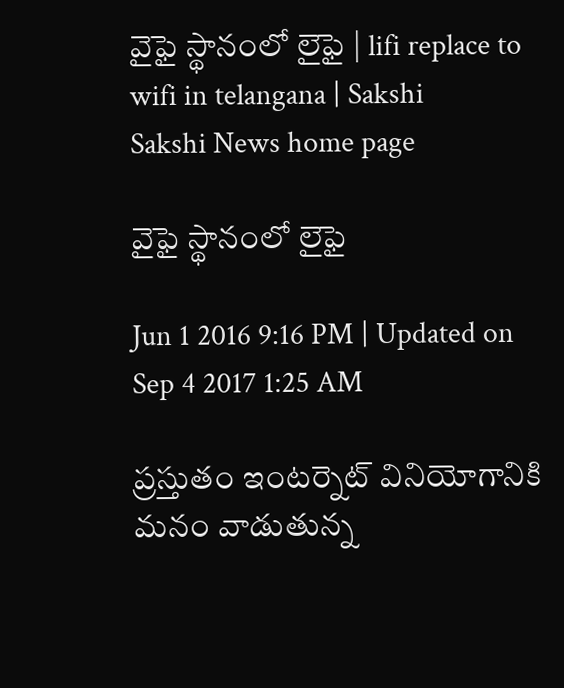వైఫై స్థానంలో లైఫై | lifi replace to wifi in telangana | Sakshi
Sakshi News home page

వైఫై స్థానంలో లైఫై

Jun 1 2016 9:16 PM | Updated on Sep 4 2017 1:25 AM

ప్రస్తుతం ఇంటర్నెట్ వినియోగానికి మనం వాడుతున్న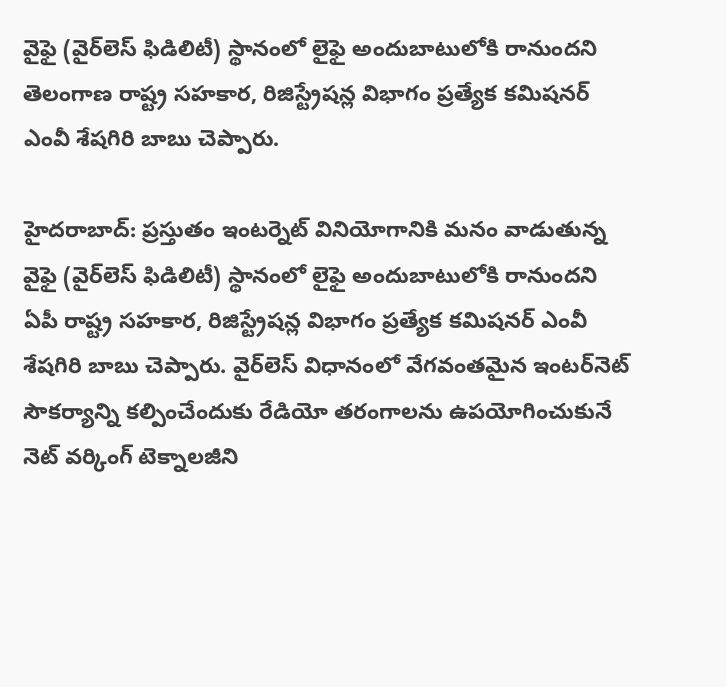వైఫై (వైర్‌లెస్ ఫిడిలిటీ) స్థానంలో లైఫై అందుబాటులోకి రానుందని తెలంగాణ రాష్ట్ర సహకార, రిజిస్ట్రేషన్ల విభాగం ప్రత్యేక కమిషనర్ ఎంవీ శేషగిరి బాబు చెప్పారు.

హైదరాబాద్: ప్రస్తుతం ఇంటర్నెట్ వినియోగానికి మనం వాడుతున్న వైఫై (వైర్‌లెస్ ఫిడిలిటీ) స్థానంలో లైఫై అందుబాటులోకి రానుందని ఏపీ రాష్ట్ర సహకార, రిజిస్ట్రేషన్ల విభాగం ప్రత్యేక కమిషనర్ ఎంవీ శేషగిరి బాబు చెప్పారు. వైర్‌లెస్ విధానంలో వేగవంతమైన ఇంటర్‌నెట్ సౌకర్యాన్ని కల్పించేందుకు రేడియో తరంగాలను ఉపయోగించుకునే నెట్ వర్కింగ్ టెక్నాలజీని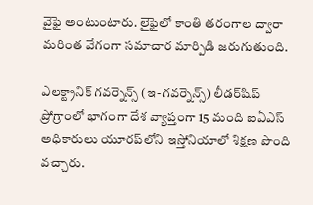వైఫై అంటుంటారు. లైఫైలో కాంతి తరంగాల ద్వారా మరింత వేగంగా సమాచార మార్పిడి జరుగుతుంది.

ఎలక్ట్రానిక్ గవర్నెన్స్ (ఇ-గవర్నెన్స్) లీడర్‌షిప్ ప్రోగ్రాంలో భాగంగా దేశ వ్యాప్తంగా 15 మంది ఐఏఎస్ అధికారులు యూరప్‌లోని ఇస్తోనియాలో శిక్షణ పొంది వచ్చారు.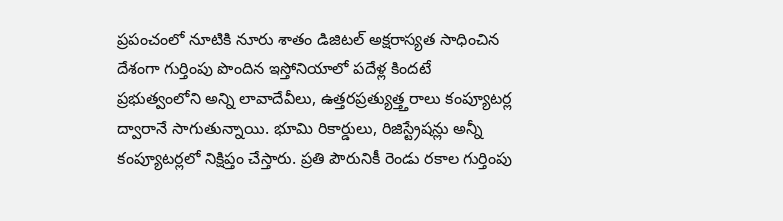ప్రపంచంలో నూటికి నూరు శాతం డిజిటల్ అక్షరాస్యత సాధించిన దేశంగా గుర్తింపు పొందిన ఇస్తోనియాలో పదేళ్ల కిందటే ప్రభుత్వంలోని అన్ని లావాదేవీలు, ఉత్తరప్రత్యుత్త్తరాలు కంప్యూటర్ల ద్వారానే సాగుతున్నాయి. భూమి రికార్డులు, రిజిస్ట్రేషన్లు అన్నీ కంప్యూటర్లలో నిక్షిప్తం చేస్తారు. ప్రతి పౌరునికీ రెండు రకాల గుర్తింపు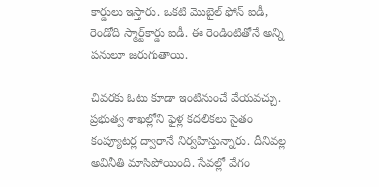కార్డులు ఇస్తారు. ఒకటి మొబైల్ ఫోన్ ఐడీ, రెండోది స్మార్ట్‌కార్డు ఐడీ. ఈ రెండింటితోనే అన్ని పనులూ జరుగుతాయి.

చివరకు ఓటు కూడా ఇంటినుంచే వేయవచ్చు. ప్రభుత్వ శాఖల్లోని ఫైళ్ల కదలికలు సైతం కంప్యూటర్ల ద్వారానే నిర్వహిస్తున్నారు. దీనివల్ల అవినీతి మాసిపోయింది. సేవల్లో వేగం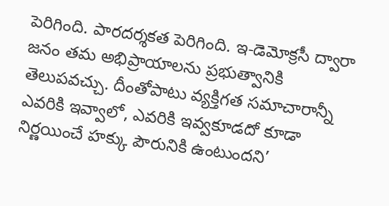పెరిగింది. పారదర్శకత పెరిగింది. ఇ-డెమోక్రసీ ద్వారా జనం తమ అభిప్రాయాలను ప్రభుత్వానికి తెలుపవచ్చు. దీంతోపాటు వ్యక్తిగత సమాచారాన్నీ ఎవరికి ఇవ్వాలో, ఎవరికి ఇవ్వకూడదో కూడా నిర్ణయించే హక్కు పౌరునికి ఉంటుందని’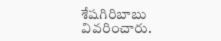శేషగిరిబాబు వివరించారు.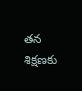తన శిక్షణకు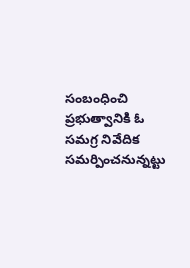సంబంధించి ప్రభుత్వానికి ఓ సమగ్ర నివేదిక సమర్పించనున్నట్టు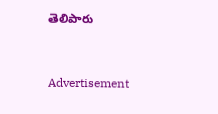తెలిపారు


Advertisement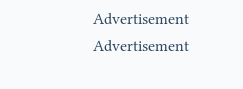Advertisement
Advertisement